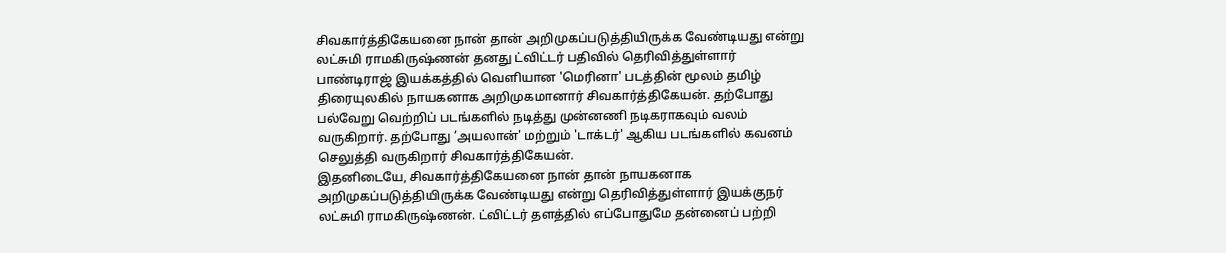சிவகார்த்திகேயனை நான் தான் அறிமுகப்படுத்தியிருக்க வேண்டியது என்று லட்சுமி ராமகிருஷ்ணன் தனது ட்விட்டர் பதிவில் தெரிவித்துள்ளார்
பாண்டிராஜ் இயக்கத்தில் வெளியான 'மெரினா' படத்தின் மூலம் தமிழ் திரையுலகில் நாயகனாக அறிமுகமானார் சிவகார்த்திகேயன். தற்போது பல்வேறு வெற்றிப் படங்களில் நடித்து முன்னணி நடிகராகவும் வலம் வருகிறார். தற்போது ’அயலான்' மற்றும் 'டாக்டர்' ஆகிய படங்களில் கவனம் செலுத்தி வருகிறார் சிவகார்த்திகேயன்.
இதனிடையே, சிவகார்த்திகேயனை நான் தான் நாயகனாக அறிமுகப்படுத்தியிருக்க வேண்டியது என்று தெரிவித்துள்ளார் இயக்குநர் லட்சுமி ராமகிருஷ்ணன். ட்விட்டர் தளத்தில் எப்போதுமே தன்னைப் பற்றி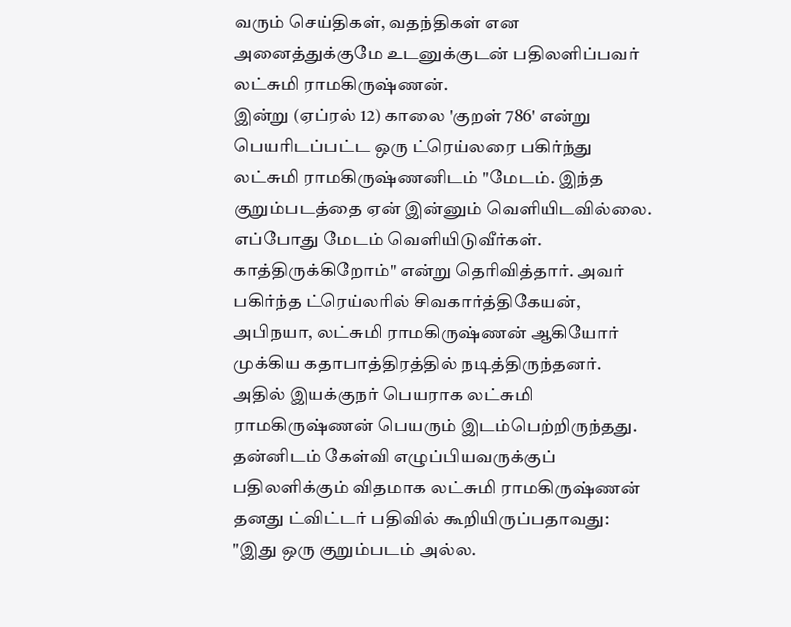வரும் செய்திகள், வதந்திகள் என அனைத்துக்குமே உடனுக்குடன் பதிலளிப்பவர் லட்சுமி ராமகிருஷ்ணன்.
இன்று (ஏப்ரல் 12) காலை 'குறள் 786' என்று பெயரிடப்பட்ட ஒரு ட்ரெய்லரை பகிர்ந்து லட்சுமி ராமகிருஷ்ணனிடம் "மேடம். இந்த குறும்படத்தை ஏன் இன்னும் வெளியிடவில்லை. எப்போது மேடம் வெளியிடுவீர்கள். காத்திருக்கிறோம்" என்று தெரிவித்தார். அவர் பகிர்ந்த ட்ரெய்லரில் சிவகார்த்திகேயன், அபிநயா, லட்சுமி ராமகிருஷ்ணன் ஆகியோர் முக்கிய கதாபாத்திரத்தில் நடித்திருந்தனர். அதில் இயக்குநர் பெயராக லட்சுமி ராமகிருஷ்ணன் பெயரும் இடம்பெற்றிருந்தது.
தன்னிடம் கேள்வி எழுப்பியவருக்குப் பதிலளிக்கும் விதமாக லட்சுமி ராமகிருஷ்ணன் தனது ட்விட்டர் பதிவில் கூறியிருப்பதாவது:
"இது ஒரு குறும்படம் அல்ல.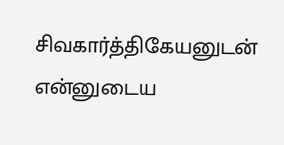சிவகார்த்திகேயனுடன் என்னுடைய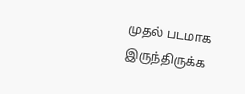முதல் படமாக இருந்திருக்க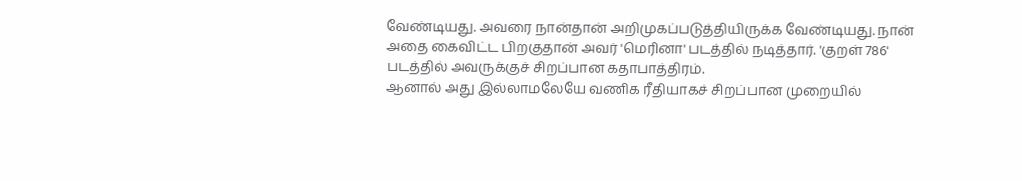வேண்டியது. அவரை நான்தான் அறிமுகப்படுத்தியிருக்க வேண்டியது. நான் அதை கைவிட்ட பிறகுதான் அவர் 'மெரினா' படத்தில் நடித்தார். 'குறள் 786' படத்தில் அவருக்குச் சிறப்பான கதாபாத்திரம்.
ஆனால் அது இல்லாமலேயே வணிக ரீதியாகச் சிறப்பான முறையில்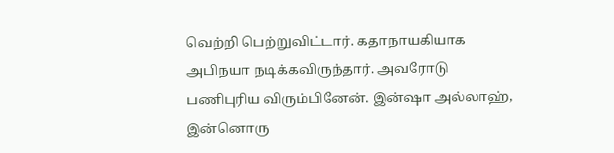வெற்றி பெற்றுவிட்டார். கதாநாயகியாக அபிநயா நடிக்கவிருந்தார். அவரோடு பணிபுரிய விரும்பினேன். இன்ஷா அல்லாஹ், இன்னொரு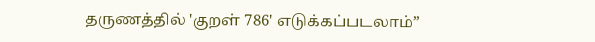தருணத்தில் 'குறள் 786' எடுக்கப்படலாம்”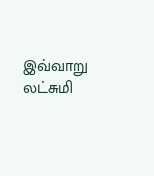இவ்வாறு லட்சுமி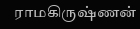ராமகிருஷ்ணன்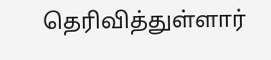தெரிவித்துள்ளார்